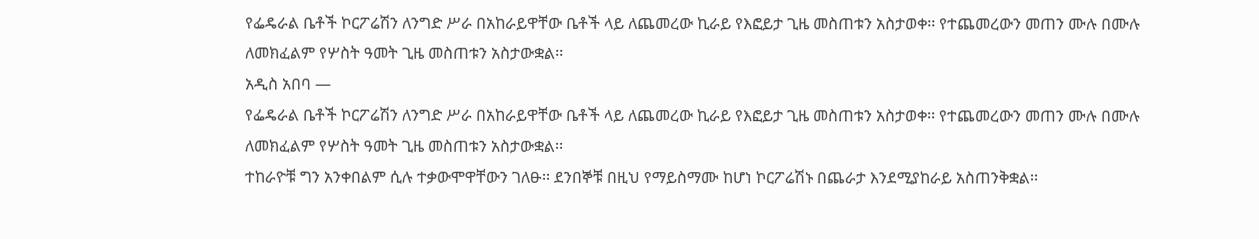የፌዴራል ቤቶች ኮርፖሬሽን ለንግድ ሥራ በአከራይዋቸው ቤቶች ላይ ለጨመረው ኪራይ የእፎይታ ጊዜ መስጠቱን አስታወቀ፡፡ የተጨመረውን መጠን ሙሉ በሙሉ ለመክፈልም የሦስት ዓመት ጊዜ መስጠቱን አስታውቋል፡፡
አዲስ አበባ —
የፌዴራል ቤቶች ኮርፖሬሽን ለንግድ ሥራ በአከራይዋቸው ቤቶች ላይ ለጨመረው ኪራይ የእፎይታ ጊዜ መስጠቱን አስታወቀ፡፡ የተጨመረውን መጠን ሙሉ በሙሉ ለመክፈልም የሦስት ዓመት ጊዜ መስጠቱን አስታውቋል፡፡
ተከራዮቹ ግን አንቀበልም ሲሉ ተቃውሞዋቸውን ገለፁ፡፡ ደንበኞቹ በዚህ የማይስማሙ ከሆነ ኮርፖሬሽኑ በጨራታ እንደሚያከራይ አስጠንቅቋል፡፡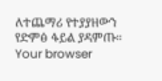ለተጨማሪ የተያያዘውን የድምፅ ፋይል ያዳምጡ።
Your browser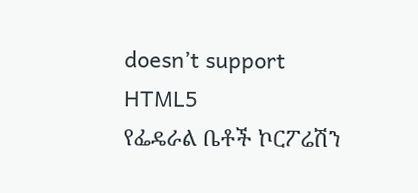doesn’t support HTML5
የፌዴራል ቤቶች ኮርፖሬሽን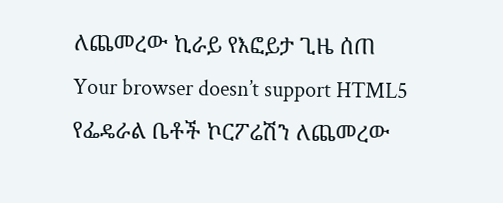ለጨመረው ኪራይ የእፎይታ ጊዜ ሰጠ
Your browser doesn’t support HTML5
የፌዴራል ቤቶች ኮርፖሬሽን ለጨመረው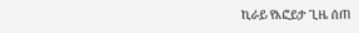ኪራይ የእፎይታ ጊዜ ሰጠ